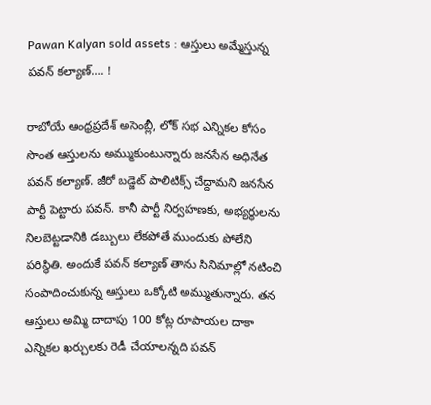Pawan Kalyan sold assets : ఆస్తులు అమ్మేస్తున్న పవన్ కల్యాణ్…. !

రాబోయే ఆంధ్రప్రదేశ్ అసెంబ్లీ, లోక్ సభ ఎన్నికల కోసం సొంత ఆస్తులను అమ్ముకుంటున్నారు జనసేన అధినేత పవన్ కల్యాణ్. జీరో బడ్జెట్ పాలిటిక్స్ చేద్దామని జనసేన పార్టీ పెట్టారు పవన్. కానీ పార్టీ నిర్వహణకు, అభ్యర్థులను నిలబెట్టడానికి డబ్బులు లేకపోతే ముందుకు పోలేని పరిస్థితి. అందుకే పవన్ కల్యాణ్ తాను సినిమాల్లో నటించి సంపాదించుకున్న ఆస్తులు ఒక్కోటి అమ్ముతున్నారు. తన ఆస్తులు అమ్మి దాదాపు 100 కోట్ల రూపాయల దాకా ఎన్నికల ఖర్చులకు రెడీ చేయాలన్నది పవన్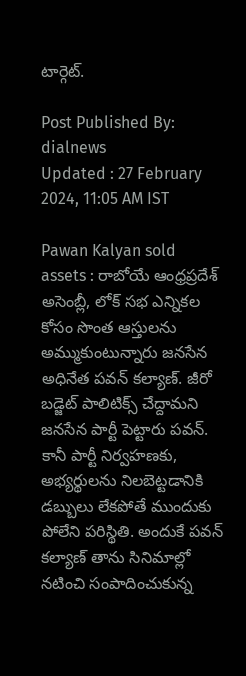టార్గెట్.

Post Published By: dialnews
Updated : 27 February 2024, 11:05 AM IST

Pawan Kalyan sold assets : రాబోయే ఆంధ్రప్రదేశ్ అసెంబ్లీ, లోక్ సభ ఎన్నికల కోసం సొంత ఆస్తులను అమ్ముకుంటున్నారు జనసేన అధినేత పవన్ కల్యాణ్. జీరో బడ్జెట్ పాలిటిక్స్ చేద్దామని జనసేన పార్టీ పెట్టారు పవన్. కానీ పార్టీ నిర్వహణకు, అభ్యర్థులను నిలబెట్టడానికి డబ్బులు లేకపోతే ముందుకు పోలేని పరిస్థితి. అందుకే పవన్ కల్యాణ్ తాను సినిమాల్లో నటించి సంపాదించుకున్న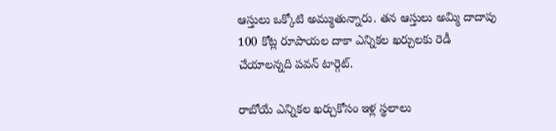ఆస్తులు ఒక్కోటి అమ్ముతున్నారు. తన ఆస్తులు అమ్మి దాదాపు 100 కోట్ల రూపాయల దాకా ఎన్నికల ఖర్చులకు రెడీ చేయాలన్నది పవన్ టార్గెట్.

రాబోయే ఎన్నికల ఖర్చుకోసం ఇళ్ల స్థలాలు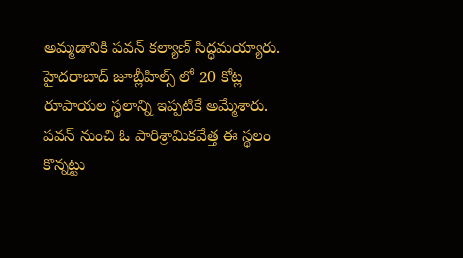అమ్మడానికి పవన్ కల్యాణ్ సిద్ధమయ్యారు. హైదరాబాద్ జూబ్లీహిల్స్ లో 20 కోట్ల రూపాయల స్థలాన్ని ఇప్పటికే అమ్మేశారు. పవన్ నుంచి ఓ పారిశ్రామికవేత్త ఈ స్థలం కొన్నట్టు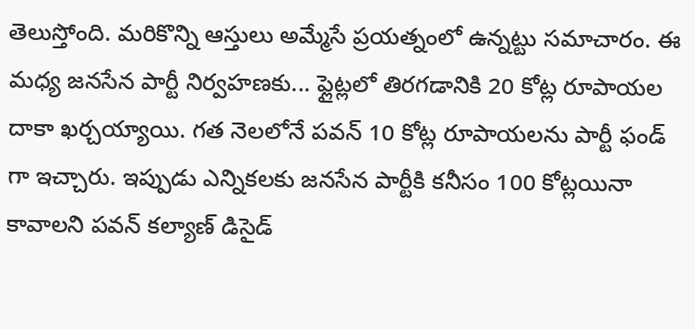తెలుస్తోంది. మరికొన్ని ఆస్తులు అమ్మేసే ప్రయత్నంలో ఉన్నట్టు సమాచారం. ఈ మధ్య జనసేన పార్టీ నిర్వహణకు... ఫ్లైట్లలో తిరగడానికి 20 కోట్ల రూపాయల దాకా ఖర్చయ్యాయి. గత నెలలోనే పవన్ 10 కోట్ల రూపాయలను పార్టీ ఫండ్ గా ఇచ్చారు. ఇప్పుడు ఎన్నికలకు జనసేన పార్టీకి కనీసం 100 కోట్లయినా కావాలని పవన్ కల్యాణ్ డిసైడ్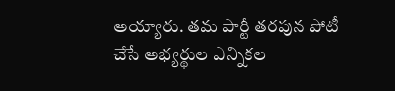అయ్యారు. తమ పార్టీ తరపున పోటీ చేసే అభ్యర్థుల ఎన్నికల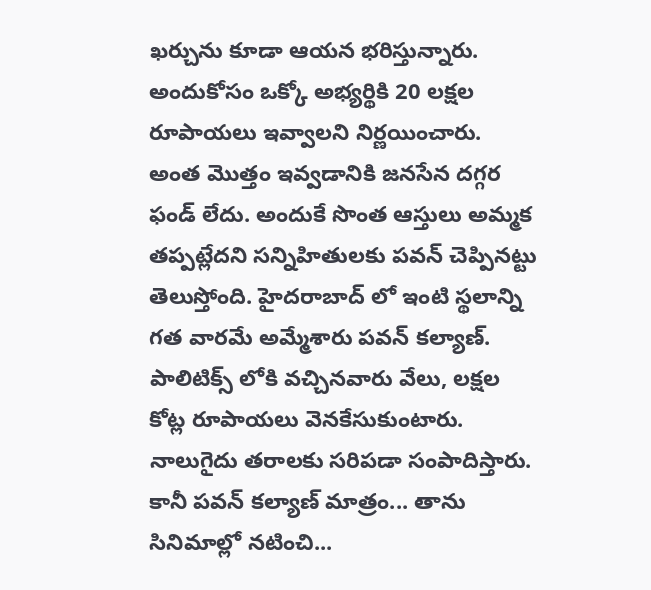ఖర్చును కూడా ఆయన భరిస్తున్నారు. అందుకోసం ఒక్కో అభ్యర్థికి 20 లక్షల రూపాయలు ఇవ్వాలని నిర్ణయించారు. అంత మొత్తం ఇవ్వడానికి జనసేన దగ్గర ఫండ్ లేదు. అందుకే సొంత ఆస్తులు అమ్మక తప్పట్లేదని సన్నిహితులకు పవన్ చెప్పినట్టు తెలుస్తోంది. హైదరాబాద్ లో ఇంటి స్థలాన్ని గత వారమే అమ్మేశారు పవన్ కల్యాణ్.
పాలిటిక్స్ లోకి వచ్చినవారు వేలు, లక్షల కోట్ల రూపాయలు వెనకేసుకుంటారు. నాలుగైదు తరాలకు సరిపడా సంపాదిస్తారు. కానీ పవన్ కల్యాణ్ మాత్రం... తాను సినిమాల్లో నటించి...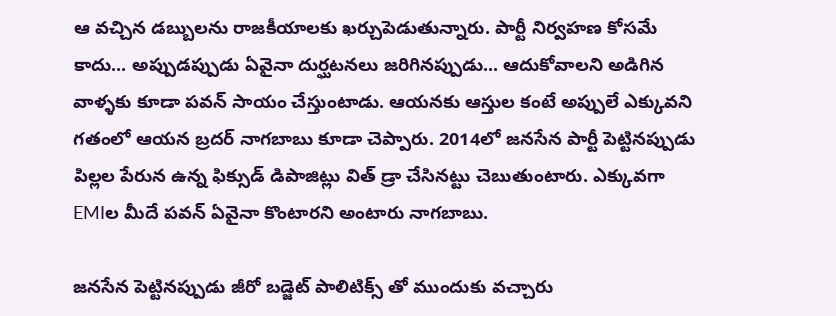ఆ వచ్చిన డబ్బులను రాజకీయాలకు ఖర్చుపెడుతున్నారు. పార్టీ నిర్వహణ కోసమే కాదు... అప్పుడప్పుడు ఏవైనా దుర్ఘటనలు జరిగినప్పుడు... ఆదుకోవాలని అడిగిన వాళ్ళకు కూడా పవన్ సాయం చేస్తుంటాడు. ఆయనకు ఆస్తుల కంటే అప్పులే ఎక్కువని గతంలో ఆయన బ్రదర్ నాగబాబు కూడా చెప్పారు. 2014లో జనసేన పార్టీ పెట్టినప్పుడు పిల్లల పేరున ఉన్న ఫిక్సుడ్ డిపాజిట్లు విత్ డ్రా చేసినట్టు చెబుతుంటారు. ఎక్కువగా EMIల మీదే పవన్ ఏవైనా కొంటారని అంటారు నాగబాబు.

జనసేన పెట్టినప్పుడు జీరో బడ్జెట్ పాలిటిక్స్ తో ముందుకు వచ్చారు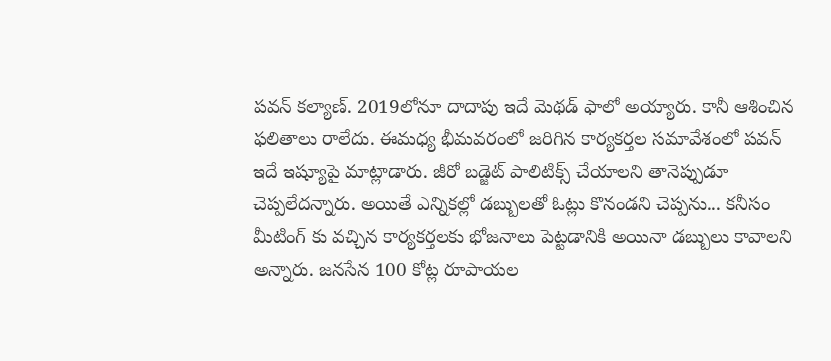పవన్ కల్యాణ్. 2019లోనూ దాదాపు ఇదే మెథడ్ ఫాలో అయ్యారు. కానీ ఆశించిన ఫలితాలు రాలేదు. ఈమధ్య భీమవరంలో జరిగిన కార్యకర్తల సమావేశంలో పవన్ ఇదే ఇష్యూపై మాట్లాడారు. జీరో బడ్జెట్ పాలిటిక్స్ చేయాలని తానెప్పుడూ చెప్పలేదన్నారు. అయితే ఎన్నికల్లో డబ్బులతో ఓట్లు కొనండని చెప్పను... కనీసం మీటింగ్ కు వచ్చిన కార్యకర్తలకు భోజనాలు పెట్టడానికి అయినా డబ్బులు కావాలని అన్నారు. జనసేన 100 కోట్ల రూపాయల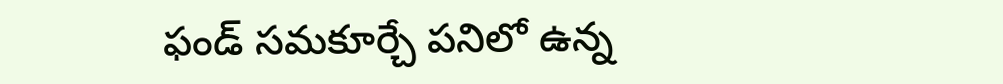ఫండ్ సమకూర్చే పనిలో ఉన్న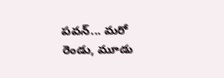పవన్... మరో రెండు, మూడు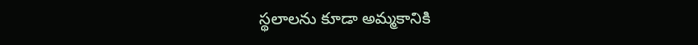స్థలాలను కూడా అమ్మకానికి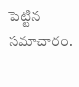పెట్టిన సమాచారం.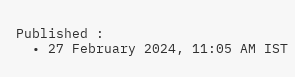Published :
  • 27 February 2024, 11:05 AM IST